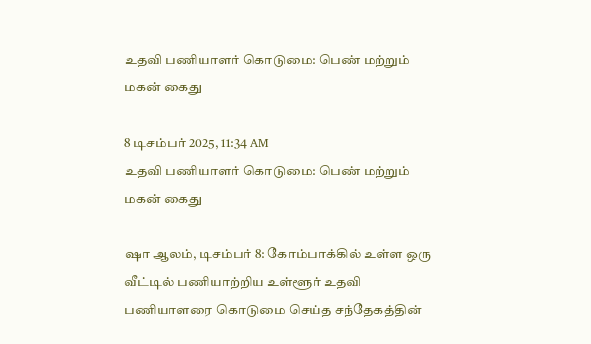உதவி பணியாளர் கொடுமை: பெண் மற்றும் மகன் கைது

8 டிசம்பர் 2025, 11:34 AM
உதவி பணியாளர் கொடுமை: பெண் மற்றும் மகன் கைது

ஷா ஆலம், டிசம்பர் 8: கோம்பாக்கில் உள்ள ஒரு வீட்டில் பணியாற்றிய உள்ளூர் உதவி பணியாளரை கொடுமை செய்த சந்தேகத்தின்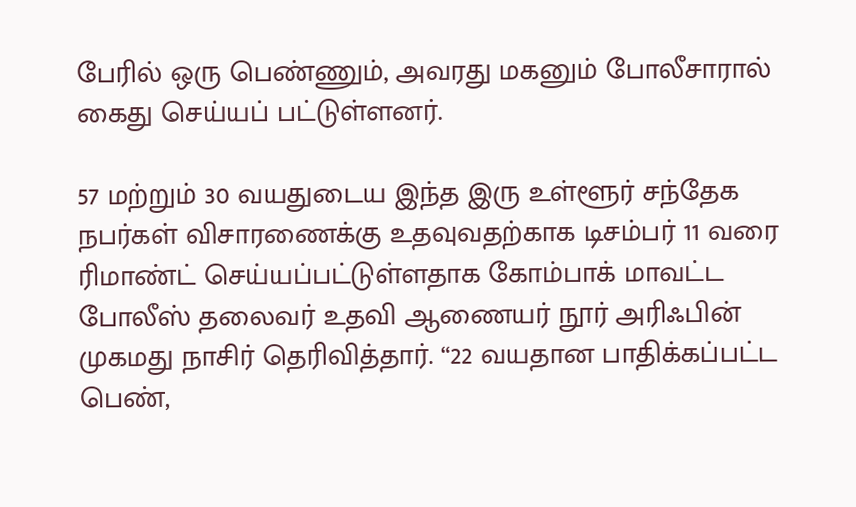பேரில் ஒரு பெண்ணும், அவரது மகனும் போலீசாரால் கைது செய்யப் பட்டுள்ளனர்.

57 மற்றும் 30 வயதுடைய இந்த இரு உள்ளூர் சந்தேக நபர்கள் விசாரணைக்கு உதவுவதற்காக டிசம்பர் 11 வரை ரிமாண்ட் செய்யப்பட்டுள்ளதாக கோம்பாக் மாவட்ட போலீஸ் தலைவர் உதவி ஆணையர் நூர் அரிஃபின் முகமது நாசிர் தெரிவித்தார். “22 வயதான பாதிக்கப்பட்ட பெண்,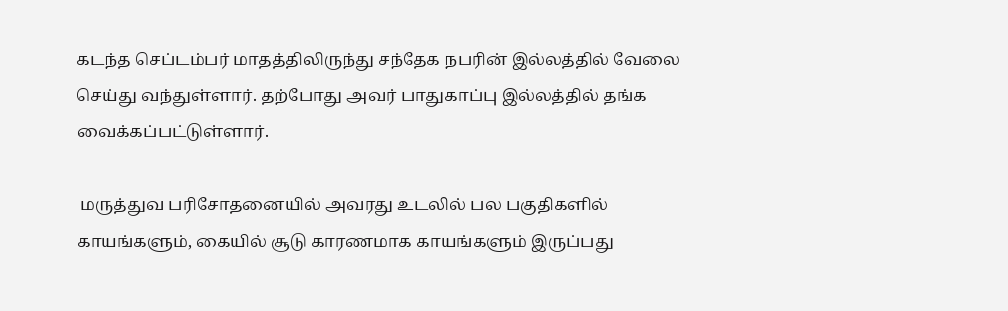கடந்த செப்டம்பர் மாதத்திலிருந்து சந்தேக நபரின் இல்லத்தில் வேலை செய்து வந்துள்ளார். தற்போது அவர் பாதுகாப்பு இல்லத்தில் தங்க வைக்கப்பட்டுள்ளார்.

 மருத்துவ பரிசோதனையில் அவரது உடலில் பல பகுதிகளில் காயங்களும், கையில் சூடு காரணமாக காயங்களும் இருப்பது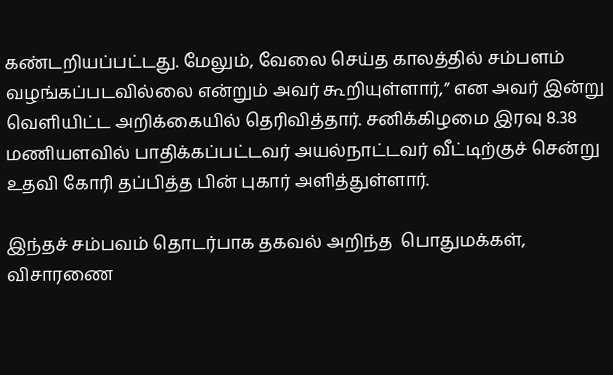கண்டறியப்பட்டது. மேலும், வேலை செய்த காலத்தில் சம்பளம் வழங்கப்படவில்லை என்றும் அவர் கூறியுள்ளார்,” என அவர் இன்று வெளியிட்ட அறிக்கையில் தெரிவித்தார். சனிக்கிழமை இரவு 8.38 மணியளவில் பாதிக்கப்பட்டவர் அயல்நாட்டவர் வீட்டிற்குச் சென்று உதவி கோரி தப்பித்த பின் புகார் அளித்துள்ளார்.

இந்தச் சம்பவம் தொடர்பாக தகவல் அறிந்த  பொதுமக்கள், விசாரணை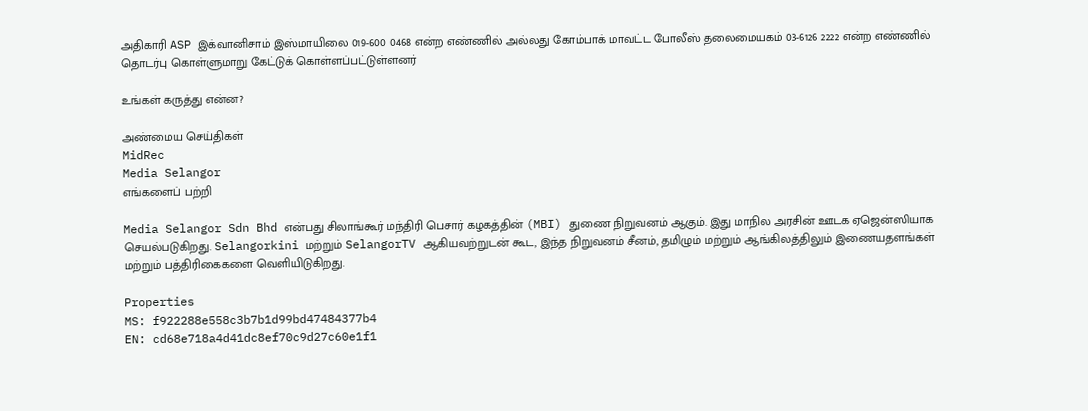அதிகாரி ASP இக்வானிசாம் இஸ்மாயிலை 019-600 0468 என்ற எண்ணில் அல்லது கோம்பாக் மாவட்ட போலீஸ் தலைமையகம் 03-6126 2222 என்ற எண்ணில் தொடர்பு கொள்ளுமாறு கேட்டுக் கொள்ளப்பட்டுள்ளனர்

உங்கள் கருத்து என்ன?

அண்மைய செய்திகள்
MidRec
Media Selangor
எங்களைப் பற்றி

Media Selangor Sdn Bhd என்பது சிலாங்கூர் மந்திரி பெசார் கழகத்தின் (MBI) துணை நிறுவனம் ஆகும். இது மாநில அரசின் ஊடக ஏஜென்ஸியாக செயல்படுகிறது. Selangorkini மற்றும் SelangorTV ஆகியவற்றுடன் கூட, இந்த நிறுவனம் சீனம், தமிழும் மற்றும் ஆங்கிலத்திலும் இணையதளங்கள் மற்றும் பத்திரிகைகளை வெளியிடுகிறது.

Properties
MS: f922288e558c3b7b1d99bd47484377b4
EN: cd68e718a4d41dc8ef70c9d27c60e1f1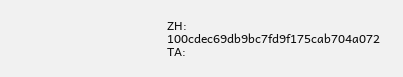ZH: 100cdec69db9bc7fd9f175cab704a072
TA: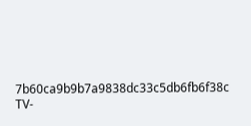7b60ca9b9b7a9838dc33c5db6fb6f38c
TV-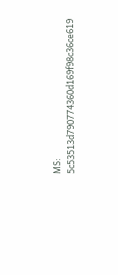MS: 5c53513d790774360d169f98c36ce619